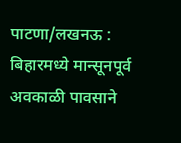पाटणा/लखनऊ : बिहारमध्ये मान्सूनपूर्व अवकाळी पावसाने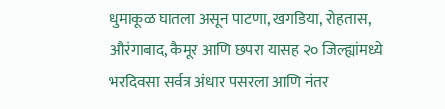धुमाकूळ घातला असून पाटणा, खगडिया, रोहतास, औरंगाबाद, कैमूर आणि छपरा यासह २० जिल्ह्यांमध्ये भरदिवसा सर्वत्र अंधार पसरला आणि नंतर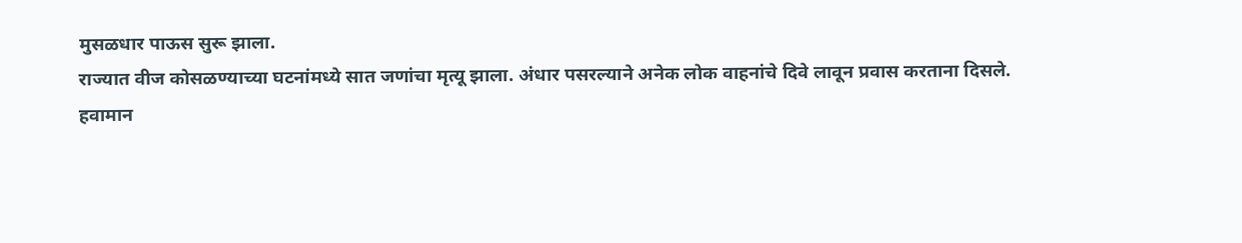मुसळधार पाऊस सुरू झाला.
राज्यात वीज कोसळण्याच्या घटनांमध्ये सात जणांचा मृत्यू झाला. अंधार पसरल्याने अनेक लोक वाहनांचे दिवे लावून प्रवास करताना दिसले.
हवामान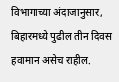विभागाच्या अंदाजानुसार, बिहारमध्ये पुढील तीन दिवस हवामान असेच राहील.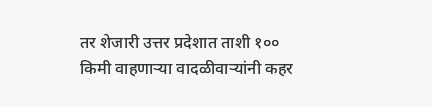तर शेजारी उत्तर प्रदेशात ताशी १०० किमी वाहणाऱ्या वादळीवाऱ्यांनी कहर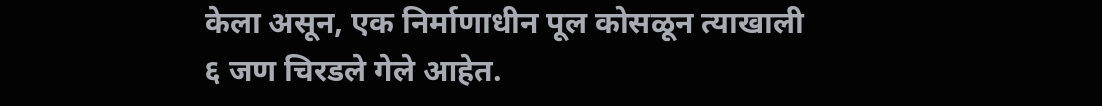केला असून, एक निर्माणाधीन पूल कोसळून त्याखाली ६ जण चिरडले गेले आहेत.